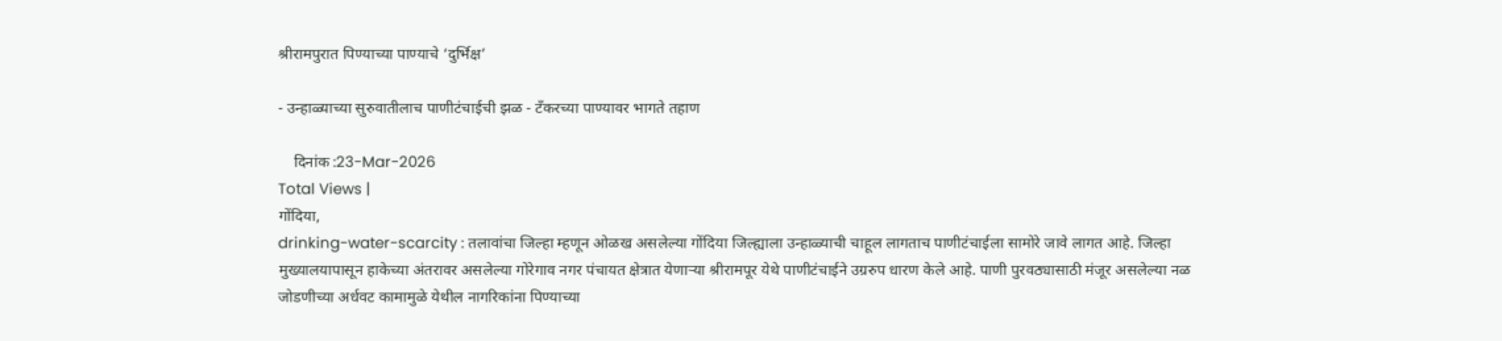श्रीरामपुरात पिण्याच्या पाण्याचे ‘दुर्भिक्ष’

- उन्हाळ्याच्या सुरुवातीलाच पाणीटंचाईची झळ - टँकरच्या पाण्यावर भागते तहाण

    दिनांक :23-Mar-2026
Total Views |
गोंदिया,
drinking-water-scarcity : तलावांचा जिल्हा म्हणून ओळख असलेल्या गोंदिया जिल्ह्याला उन्हाळ्याची चाहूल लागताच पाणीटंचाईला सामोरे जावे लागत आहे. जिल्हा मुख्यालयापासून हाकेच्या अंतरावर असलेल्या गोरेगाव नगर पंचायत क्षेत्रात येणार्‍या श्रीरामपूर येथे पाणीटंचाईने उग्ररुप धारण केले आहे. पाणी पुरवठ्यासाठी मंजूर असलेल्या नळ जोडणीच्या अर्धवट कामामुळे येथील नागरिकांना पिण्याच्या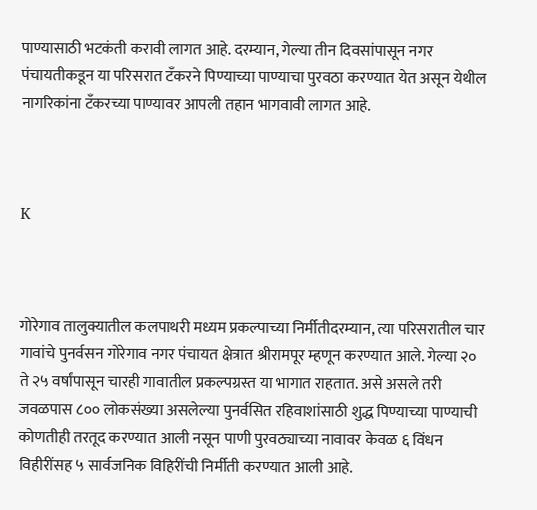पाण्यासाठी भटकंती करावी लागत आहे. दरम्यान, गेल्या तीन दिवसांपासून नगर पंचायतीकडून या परिसरात टँकरने पिण्याच्या पाण्याचा पुरवठा करण्यात येत असून येथील नागरिकांना टँकरच्या पाण्यावर आपली तहान भागवावी लागत आहे.



K



गोरेगाव तालुक्यातील कलपाथरी मध्यम प्रकल्पाच्या निर्मीतीदरम्यान, त्या परिसरातील चार गावांचे पुनर्वसन गोरेगाव नगर पंचायत क्षेत्रात श्रीरामपूर म्हणून करण्यात आले. गेल्या २० ते २५ वर्षांपासून चारही गावातील प्रकल्पग्रस्त या भागात राहतात. असे असले तरी जवळपास ८०० लोकसंख्या असलेल्या पुनर्वसित रहिवाशांसाठी शुद्ध पिण्याच्या पाण्याची कोणतीही तरतूद करण्यात आली नसून पाणी पुरवठ्याच्या नावावर केवळ ६ विंधन विहीरींसह ५ सार्वजनिक विहिरींची निर्मीती करण्यात आली आहे.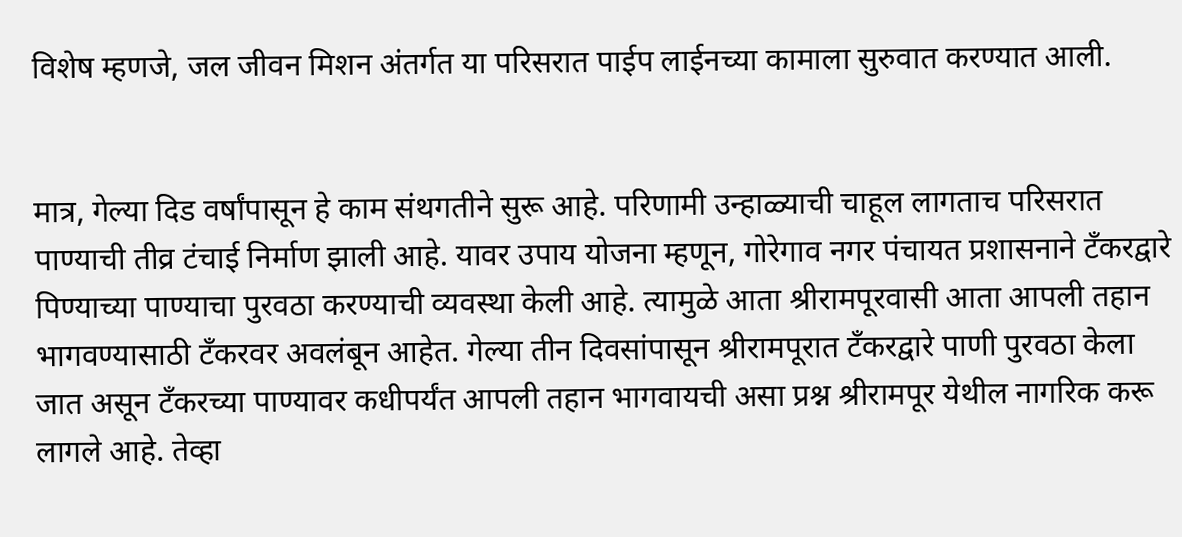विशेष म्हणजे, जल जीवन मिशन अंतर्गत या परिसरात पाईप लाईनच्या कामाला सुरुवात करण्यात आली.


मात्र, गेल्या दिड वर्षांपासून हे काम संथगतीने सुरू आहे. परिणामी उन्हाळ्याची चाहूल लागताच परिसरात पाण्याची तीव्र टंचाई निर्माण झाली आहे. यावर उपाय योजना म्हणून, गोरेगाव नगर पंचायत प्रशासनाने टँकरद्वारे पिण्याच्या पाण्याचा पुरवठा करण्याची व्यवस्था केली आहे. त्यामुळे आता श्रीरामपूरवासी आता आपली तहान भागवण्यासाठी टँकरवर अवलंबून आहेत. गेल्या तीन दिवसांपासून श्रीरामपूरात टँकरद्वारे पाणी पुरवठा केला जात असून टँकरच्या पाण्यावर कधीपर्यंत आपली तहान भागवायची असा प्रश्न श्रीरामपूर येथील नागरिक करू लागले आहे. तेव्हा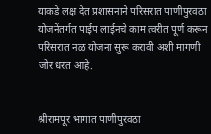याकडे लक्ष देत प्रशासनाने परिसरात पाणीपुरवठा योजनेंतर्गत पाईप लाईनचे काम त्वरीत पूर्ण करून परिसरात नळ योजना सुरू करावी अशी मागणी जोर धरत आहे.


श्रीरामपूर भागात पाणीपुरवठा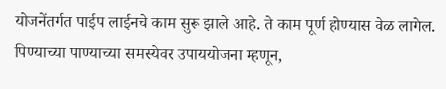योजनेंतर्गत पाईप लाईनचे काम सुरू झाले आहे. ते काम पूर्ण होण्यास वेळ लागेल. पिण्याच्या पाण्याच्या समस्येवर उपाययोजना म्हणून,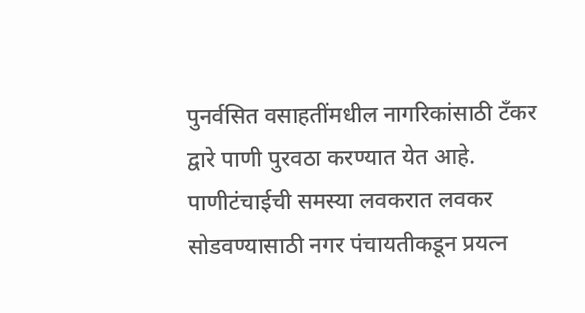पुनर्वसित वसाहतींमधील नागरिकांसाठी टँकर द्वारे पाणी पुरवठा करण्यात येत आहे. पाणीटंचाईची समस्या लवकरात लवकर सोडवण्यासाठी नगर पंचायतीकडून प्रयत्न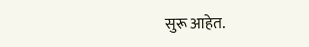सुरू आहेत.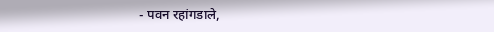- पवन रहांगडाले,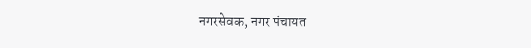नगरसेवक, नगर पंचायत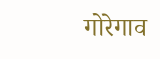गोरेगाव